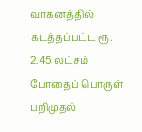வாகனத்தில் கடத்தப்பட்ட ரூ. 2.45 லட்சம் போதைப் பொருள் பறிமுதல்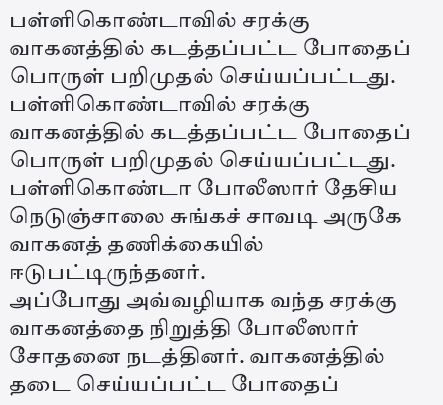பள்ளிகொண்டாவில் சரக்கு வாகனத்தில் கடத்தப்பட்ட போதைப் பொருள் பறிமுதல் செய்யப்பட்டது.
பள்ளிகொண்டாவில் சரக்கு வாகனத்தில் கடத்தப்பட்ட போதைப் பொருள் பறிமுதல் செய்யப்பட்டது.
பள்ளிகொண்டா போலீஸார் தேசிய நெடுஞ்சாலை சுங்கச் சாவடி அருகே வாகனத் தணிக்கையில் ஈடுபட்டிருந்தனர்.
அப்போது அவ்வழியாக வந்த சரக்கு வாகனத்தை நிறுத்தி போலீஸார் சோதனை நடத்தினர். வாகனத்தில் தடை செய்யப்பட்ட போதைப்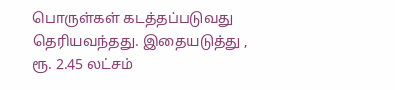பொருள்கள் கடத்தப்படுவது தெரியவந்தது. இதையடுத்து , ரூ. 2.45 லட்சம்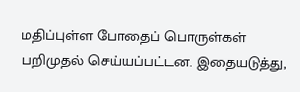மதிப்புள்ள போதைப் பொருள்கள் பறிமுதல் செய்யப்பட்டன. இதையடுத்து,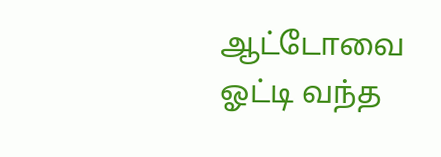ஆட்டோவை ஓட்டி வந்த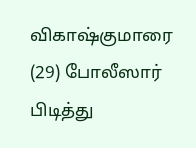விகாஷ்குமாரை (29) போலீஸார் பிடித்து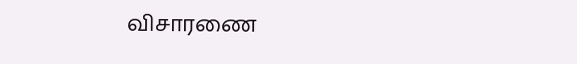விசாரணை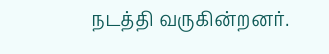நடத்தி வருகின்றனர்.